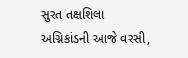સુરત તક્ષશિલા અગ્નિકાંડની આજે વરસી,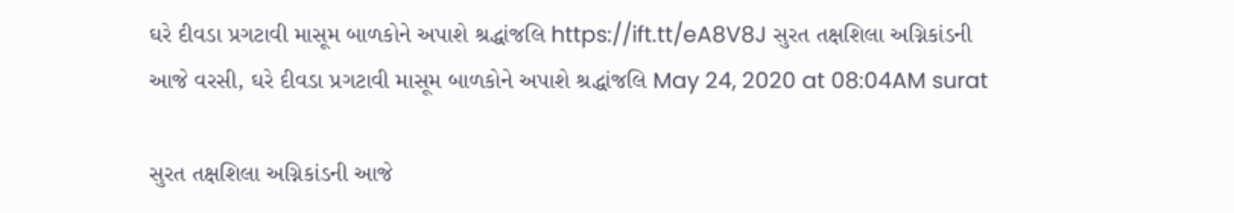ઘરે દીવડા પ્રગટાવી માસૂમ બાળકોને અપાશે શ્રદ્ધાંજલિ https://ift.tt/eA8V8J સુરત તક્ષશિલા અગ્નિકાંડની આજે વરસી, ઘરે દીવડા પ્રગટાવી માસૂમ બાળકોને અપાશે શ્રદ્ધાંજલિ May 24, 2020 at 08:04AM surat

સુરત તક્ષશિલા અગ્નિકાંડની આજે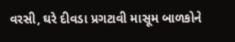વરસી, ઘરે દીવડા પ્રગટાવી માસૂમ બાળકોને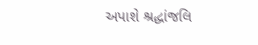અપાશે શ્રદ્ધાંજલિ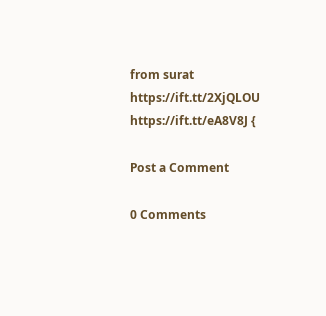from surat https://ift.tt/2XjQLOU
https://ift.tt/eA8V8J {

Post a Comment

0 Comments